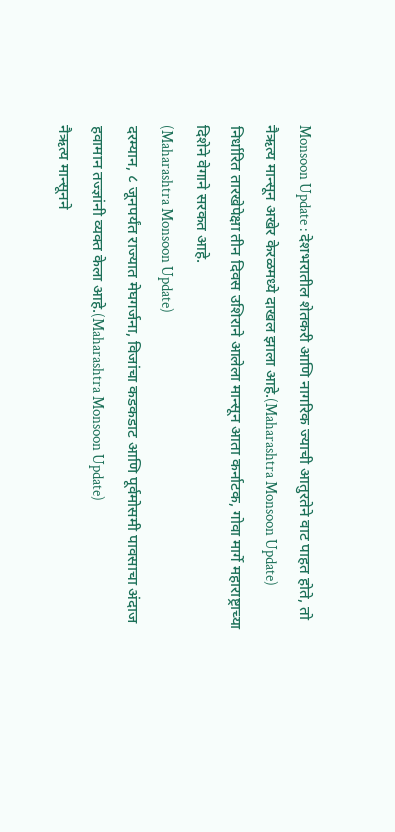Monsoon Update : देशभरातील शेतकरी आणि नागरिक ज्याची आतुरतेने वाट पाहत होते, तो नैऋत्य मान्सून अखेर केरळमध्ये दाखल झाला आहे.(Maharashtra Monsoon Update)
निर्धारित तारखेपेक्षा तीन दिवस उशिराने आलेला मान्सून आता कर्नाटक, गोवा मार्गे महाराष्ट्राच्या दिशेने वेगाने सरकत आहे.
(Maharashtra Monsoon Update)
दरम्यान, ८ जूनपर्यंत राज्यात मेघगर्जना, विजांचा कडकडाट आणि पूर्वमोसमी पावसाचा अंदाज हवामान तज्ज्ञांनी व्यक्त केला आहे.(Maharashtra Monsoon Update)
नैऋत्य मान्सूनने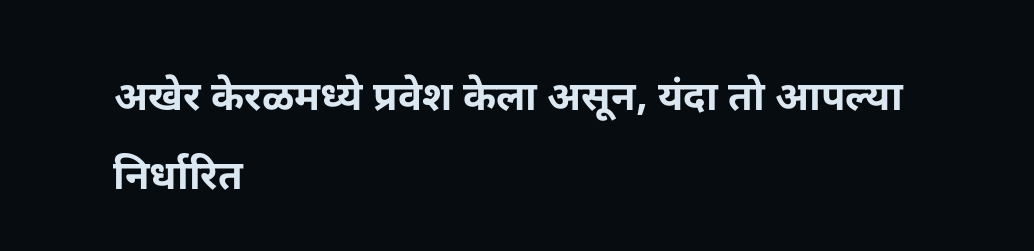अखेर केरळमध्ये प्रवेश केला असून, यंदा तो आपल्या निर्धारित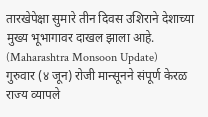तारखेपेक्षा सुमारे तीन दिवस उशिराने देशाच्या मुख्य भूभागावर दाखल झाला आहे. (Maharashtra Monsoon Update)
गुरुवार (४ जून) रोजी मान्सूनने संपूर्ण केरळ राज्य व्यापले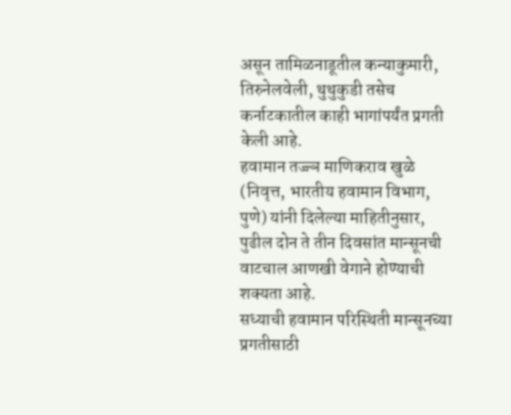असून तामिळनाडूतील कन्याकुमारी, तिरुनेलवेली, थुथुकुडी तसेच कर्नाटकातील काही भागांपर्यंत प्रगती केली आहे.
हवामान तज्ज्ञ माणिकराव खुळे (निवृत्त, भारतीय हवामान विभाग, पुणे) यांनी दिलेल्या माहितीनुसार, पुढील दोन ते तीन दिवसांत मान्सूनची वाटचाल आणखी वेगाने होण्याची शक्यता आहे.
सध्याची हवामान परिस्थिती मान्सूनच्या प्रगतीसाठी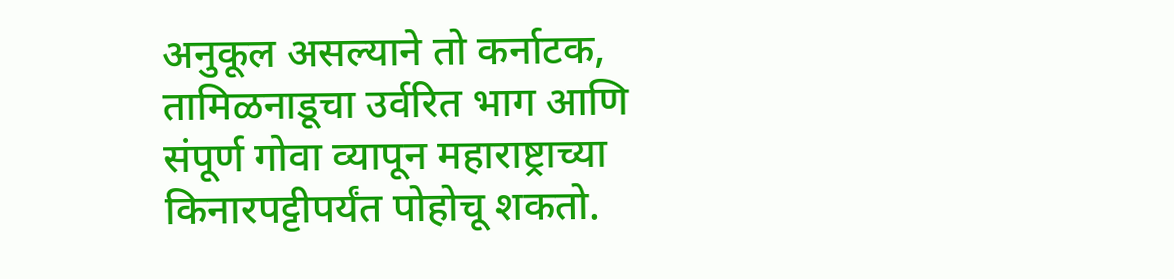अनुकूल असल्याने तो कर्नाटक, तामिळनाडूचा उर्वरित भाग आणि संपूर्ण गोवा व्यापून महाराष्ट्राच्या किनारपट्टीपर्यंत पोहोचू शकतो.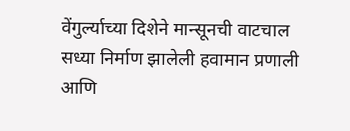वेंगुर्ल्याच्या दिशेने मान्सूनची वाटचाल
सध्या निर्माण झालेली हवामान प्रणाली आणि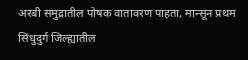अरबी समुद्रातील पोषक वातावरण पाहता, मान्सून प्रथम सिंधुदुर्ग जिल्ह्यातील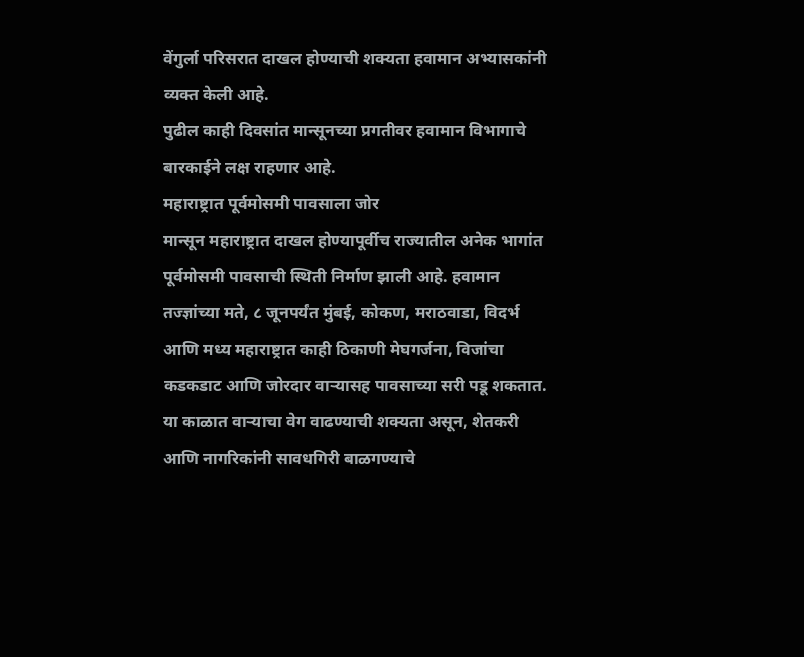वेंगुर्ला परिसरात दाखल होण्याची शक्यता हवामान अभ्यासकांनी व्यक्त केली आहे.
पुढील काही दिवसांत मान्सूनच्या प्रगतीवर हवामान विभागाचे बारकाईने लक्ष राहणार आहे.
महाराष्ट्रात पूर्वमोसमी पावसाला जोर
मान्सून महाराष्ट्रात दाखल होण्यापूर्वीच राज्यातील अनेक भागांत पूर्वमोसमी पावसाची स्थिती निर्माण झाली आहे. हवामान तज्ज्ञांच्या मते, ८ जूनपर्यंत मुंबई, कोकण, मराठवाडा, विदर्भ आणि मध्य महाराष्ट्रात काही ठिकाणी मेघगर्जना, विजांचा कडकडाट आणि जोरदार वाऱ्यासह पावसाच्या सरी पडू शकतात.
या काळात वाऱ्याचा वेग वाढण्याची शक्यता असून, शेतकरी आणि नागरिकांनी सावधगिरी बाळगण्याचे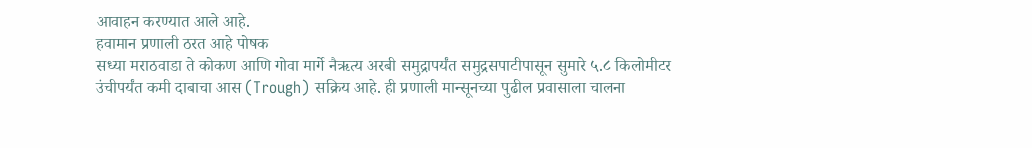आवाहन करण्यात आले आहे.
हवामान प्रणाली ठरत आहे पोषक
सध्या मराठवाडा ते कोकण आणि गोवा मार्गे नैऋत्य अरबी समुद्रापर्यंत समुद्रसपाटीपासून सुमारे ५.८ किलोमीटर उंचीपर्यंत कमी दाबाचा आस (Trough) सक्रिय आहे. ही प्रणाली मान्सूनच्या पुढील प्रवासाला चालना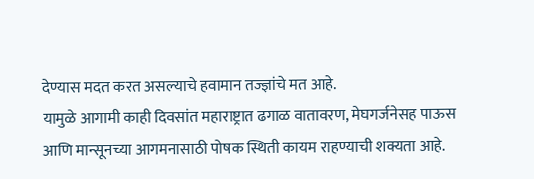देण्यास मदत करत असल्याचे हवामान तज्ज्ञांचे मत आहे.
यामुळे आगामी काही दिवसांत महाराष्ट्रात ढगाळ वातावरण, मेघगर्जनेसह पाऊस आणि मान्सूनच्या आगमनासाठी पोषक स्थिती कायम राहण्याची शक्यता आहे.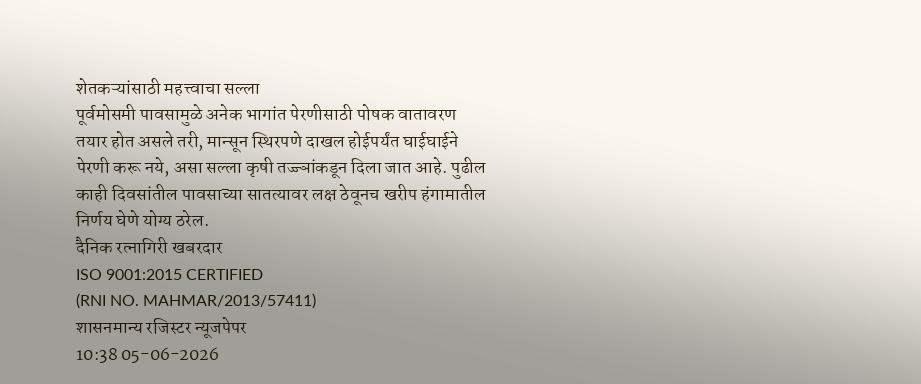शेतकऱ्यांसाठी महत्त्वाचा सल्ला
पूर्वमोसमी पावसामुळे अनेक भागांत पेरणीसाठी पोषक वातावरण तयार होत असले तरी, मान्सून स्थिरपणे दाखल होईपर्यंत घाईघाईने पेरणी करू नये, असा सल्ला कृषी तज्ज्ञांकडून दिला जात आहे. पुढील काही दिवसांतील पावसाच्या सातत्यावर लक्ष ठेवूनच खरीप हंगामातील निर्णय घेणे योग्य ठरेल.
दैनिक रत्नागिरी खबरदार
ISO 9001:2015 CERTIFIED
(RNI NO. MAHMAR/2013/57411)
शासनमान्य रजिस्टर न्यूजपेपर
10:38 05-06-2026